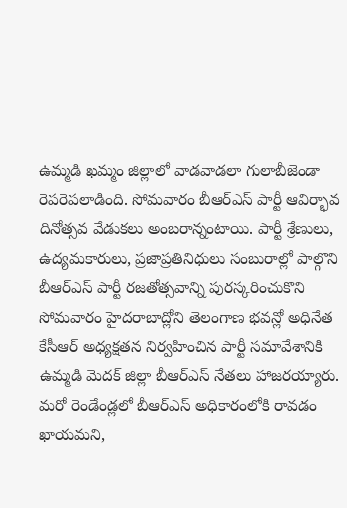ఉమ్మడి ఖమ్మం జిల్లాలో వాడవాడలా గులాబీజెండా రెపరెపలాడింది. సోమవారం బీఆర్ఎస్ పార్టీ ఆవిర్భావ దినోత్సవ వేడుకలు అంబరాన్నంటాయి. పార్టీ శ్రేణులు, ఉద్యమకారులు, ప్రజాప్రతినిధులు సంబురాల్లో పాల్గొని
బీఆర్ఎస్ పార్టీ రజతోత్సవాన్ని పురస్కరించుకొని సోమవారం హైదరాబాద్లోని తెలంగాణ భవన్లో అధినేత కేసీఆర్ అధ్యక్షతన నిర్వహించిన పార్టీ సమావేశానికి ఉమ్మడి మెదక్ జిల్లా బీఆర్ఎస్ నేతలు హాజరయ్యారు.
మరో రెండేండ్లలో బీఆర్ఎస్ అధికారంలోకి రావడం ఖాయమని,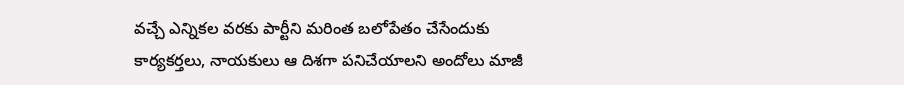వచ్చే ఎన్నికల వరకు పార్టీని మరింత బలోపేతం చేసేందుకు కార్యకర్తలు, నాయకులు ఆ దిశగా పనిచేయాలని అందోలు మాజీ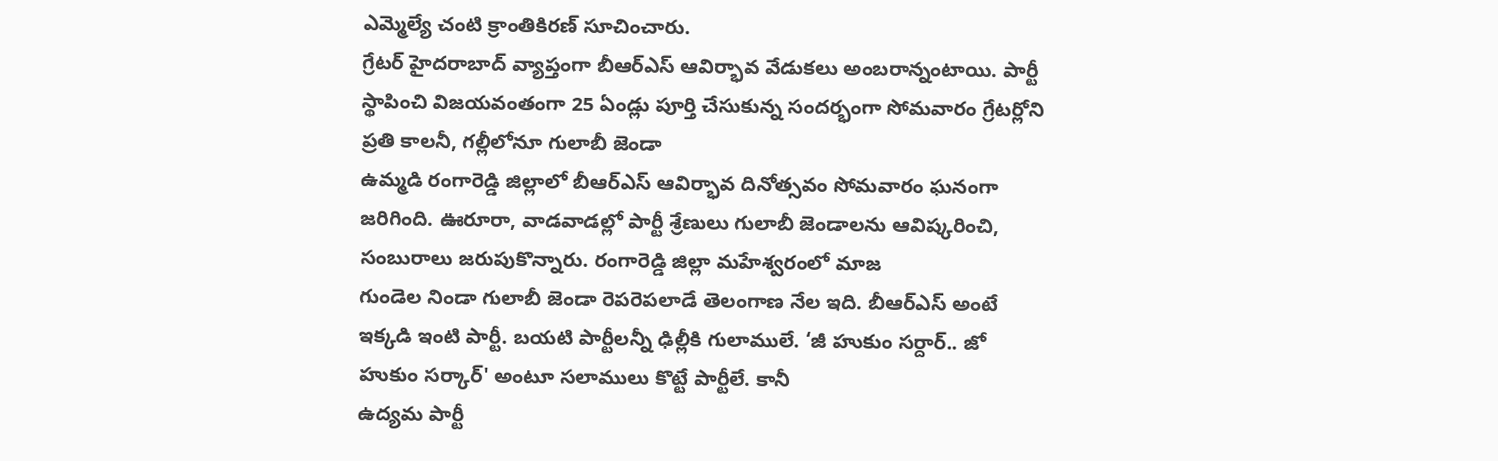ఎమ్మెల్యే చంటి క్రాంతికిరణ్ సూచించారు.
గ్రేటర్ హైదరాబాద్ వ్యాప్తంగా బీఆర్ఎస్ ఆవిర్భావ వేడుకలు అంబరాన్నంటాయి. పార్టీ స్థాపించి విజయవంతంగా 25 ఏండ్లు పూర్తి చేసుకున్న సందర్భంగా సోమవారం గ్రేటర్లోని ప్రతి కాలనీ, గల్లీలోనూ గులాబీ జెండా
ఉమ్మడి రంగారెడ్డి జిల్లాలో బీఆర్ఎస్ ఆవిర్భావ దినోత్సవం సోమవారం ఘనంగా జరిగింది. ఊరూరా, వాడవాడల్లో పార్టీ శ్రేణులు గులాబీ జెండాలను ఆవిష్కరించి, సంబురాలు జరుపుకొన్నారు. రంగారెడ్డి జిల్లా మహేశ్వరంలో మాజ
గుండెల నిండా గులాబీ జెండా రెపరెపలాడే తెలంగాణ నేల ఇది. బీఆర్ఎస్ అంటే ఇక్కడి ఇంటి పార్టీ. బయటి పార్టీలన్నీ ఢిల్లీకి గులాములే. ‘జీ హుకుం సర్దార్.. జో హుకుం సర్కార్' అంటూ సలాములు కొట్టే పార్టీలే. కానీ
ఉద్యమ పార్టీ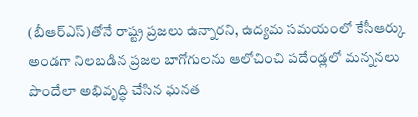(బీఆర్ఎస్)తోనే రాష్ట్ర ప్రజలు ఉన్నారని, ఉద్యమ సమయంలో కేసీఆర్కు అండగా నిలబడిన ప్రజల బాగోగులను ఆలోచించి పదేండ్లలో మన్ననలు పొందేలా అభివృద్ధి చేసిన ఘనత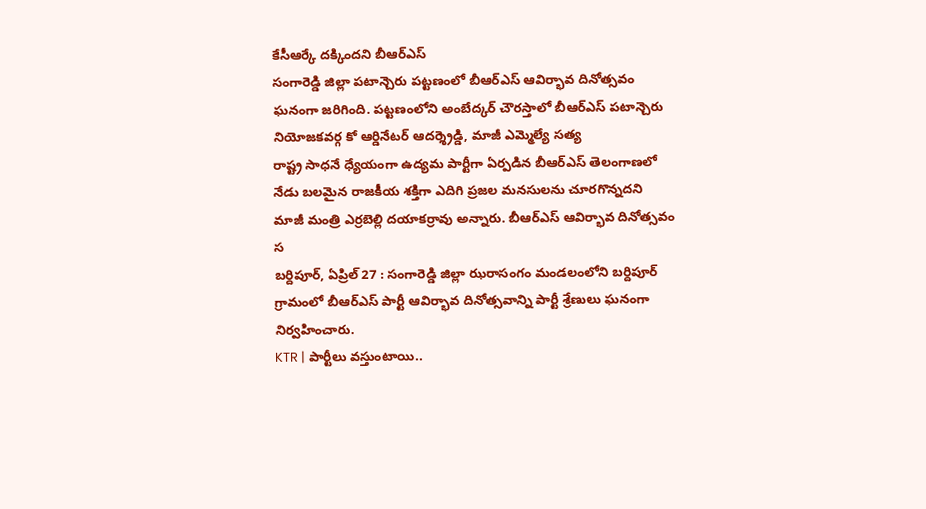కేసీఆర్కే దక్కిందని బీఆర్ఎస్
సంగారెడ్డి జిల్లా పటాన్చెరు పట్టణంలో బీఆర్ఎస్ ఆవిర్భావ దినోత్సవం ఘనంగా జరిగింది. పట్టణంలోని అంబేద్కర్ చౌరస్తాలో బీఆర్ఎస్ పటాన్చెరు నియోజకవర్గ కో ఆర్డినేటర్ ఆదర్శ్రెడ్డి, మాజీ ఎమ్మెల్యే సత్య
రాష్ట్ర సాధనే ధ్యేయంగా ఉద్యమ పార్టీగా ఏర్పడిన బీఆర్ఎస్ తెలంగాణలో నేడు బలమైన రాజకీయ శక్తిగా ఎదిగి ప్రజల మనసులను చూరగొన్నదని మాజీ మంత్రి ఎర్రబెల్లి దయాకర్రావు అన్నారు. బీఆర్ఎస్ ఆవిర్భావ దినోత్సవం స
బర్దిపూర్, ఏప్రిల్ 27 : సంగారెడ్డి జిల్లా ఝరాసంగం మండలంలోని బర్దిపూర్ గ్రామంలో బీఆర్ఎస్ పార్టీ ఆవిర్భావ దినోత్సవాన్ని పార్టీ శ్రేణులు ఘనంగా నిర్వహించారు.
KTR | పార్టీలు వస్తుంటాయి..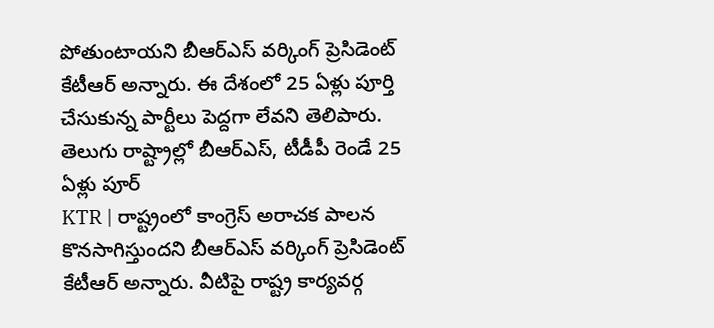పోతుంటాయని బీఆర్ఎస్ వర్కింగ్ ప్రెసిడెంట్ కేటీఆర్ అన్నారు. ఈ దేశంలో 25 ఏళ్లు పూర్తి చేసుకున్న పార్టీలు పెద్దగా లేవని తెలిపారు. తెలుగు రాష్ట్రాల్లో బీఆర్ఎస్, టీడీపీ రెండే 25 ఏళ్లు పూర్
KTR | రాష్ట్రంలో కాంగ్రెస్ అరాచక పాలన కొనసాగిస్తుందని బీఆర్ఎస్ వర్కింగ్ ప్రెసిడెంట్ కేటీఆర్ అన్నారు. వీటిపై రాష్ట్ర కార్యవర్గ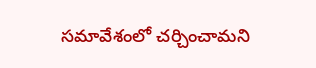సమావేశంలో చర్చించామని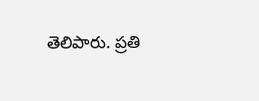తెలిపారు. ప్రతి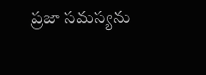ప్రజా సమస్యను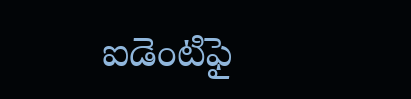ఐడెంటిఫై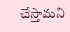చేస్తామని